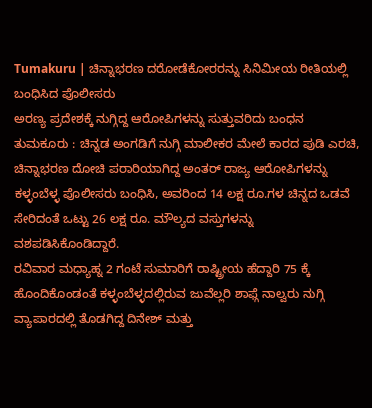Tumakuru | ಚಿನ್ನಾಭರಣ ದರೋಡೆಕೋರರನ್ನು ಸಿನಿಮೀಯ ರೀತಿಯಲ್ಲಿ ಬಂಧಿಸಿದ ಪೊಲೀಸರು
ಅರಣ್ಯ ಪ್ರದೇಶಕ್ಕೆ ನುಗ್ಗಿದ್ದ ಆರೋಪಿಗಳನ್ನು ಸುತ್ತುವರಿದು ಬಂಧನ
ತುಮಕೂರು : ಚಿನ್ನಡ ಅಂಗಡಿಗೆ ನುಗ್ಗಿ ಮಾಲೀಕರ ಮೇಲೆ ಕಾರದ ಪುಡಿ ಎರಚಿ, ಚಿನ್ನಾಭರಣ ದೋಚಿ ಪರಾರಿಯಾಗಿದ್ದ ಅಂತರ್ ರಾಜ್ಯ ಆರೋಪಿಗಳನ್ನು ಕಳ್ಳಂಬೆಳ್ಳ ಪೊಲೀಸರು ಬಂಧಿಸಿ, ಅವರಿಂದ 14 ಲಕ್ಷ ರೂ.ಗಳ ಚಿನ್ನದ ಒಡವೆ ಸೇರಿದಂತೆ ಒಟ್ಟು 26 ಲಕ್ಷ ರೂ. ಮೌಲ್ಯದ ವಸ್ತುಗಳನ್ನು ವಶಪಡಿಸಿಕೊಂಡಿದ್ದಾರೆ.
ರವಿವಾರ ಮಧ್ಯಾಹ್ನ 2 ಗಂಟೆ ಸುಮಾರಿಗೆ ರಾಷ್ಟ್ರೀಯ ಹೆದ್ದಾರಿ 75 ಕ್ಕೆ ಹೊಂದಿಕೊಂಡಂತೆ ಕಳ್ಳಂಬೆಳ್ಳದಲ್ಲಿರುವ ಜುವೆಲ್ಲರಿ ಶಾಫ್ಗೆ ನಾಲ್ವರು ನುಗ್ಗಿ ವ್ಯಾಪಾರದಲ್ಲಿ ತೊಡಗಿದ್ದ ದಿನೇಶ್ ಮತ್ತು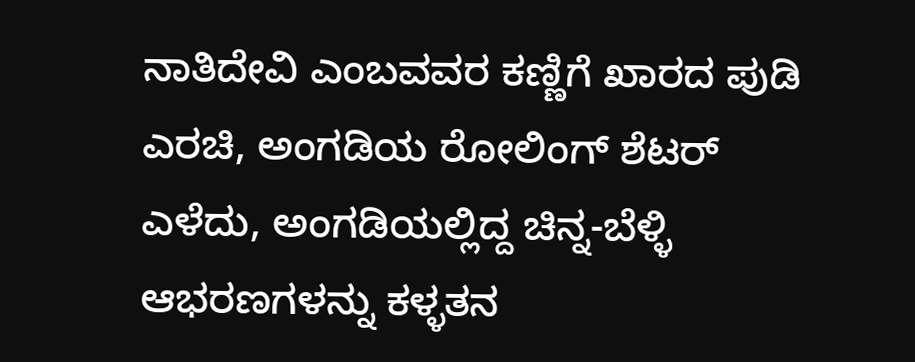ನಾತಿದೇವಿ ಎಂಬವವರ ಕಣ್ಣಿಗೆ ಖಾರದ ಪುಡಿ ಎರಚಿ, ಅಂಗಡಿಯ ರೋಲಿಂಗ್ ಶೆಟರ್ ಎಳೆದು, ಅಂಗಡಿಯಲ್ಲಿದ್ದ ಚಿನ್ನ-ಬೆಳ್ಳಿ ಆಭರಣಗಳನ್ನು ಕಳ್ಳತನ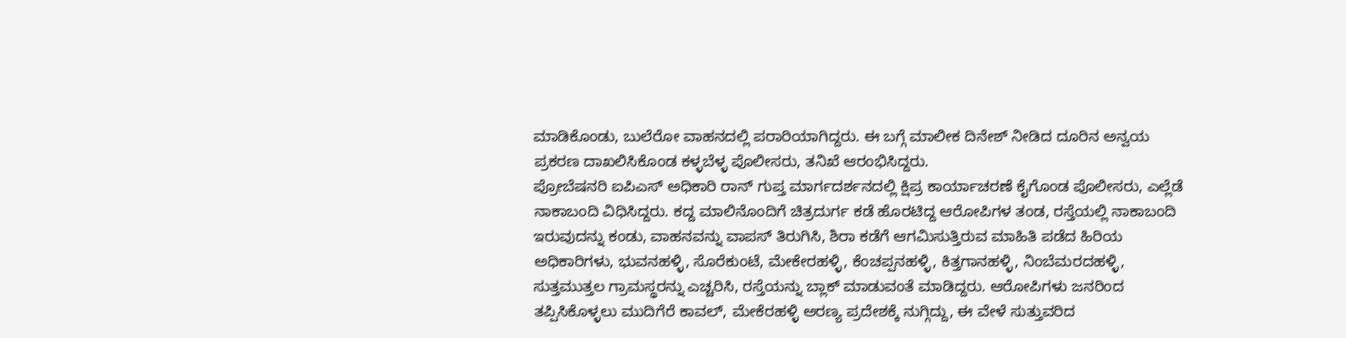ಮಾಡಿಕೊಂಡು, ಬುಲೆರೋ ವಾಹನದಲ್ಲಿ ಪರಾರಿಯಾಗಿದ್ದರು. ಈ ಬಗ್ಗೆ ಮಾಲೀಕ ದಿನೇಶ್ ನೀಡಿದ ದೂರಿನ ಅನ್ವಯ ಪ್ರಕರಣ ದಾಖಲಿಸಿಕೊಂಡ ಕಳ್ಳಬೆಳ್ಳ ಪೊಲೀಸರು, ತನಿಖೆ ಆರಂಭಿಸಿದ್ದರು.
ಪ್ರೋಬೆಷನರಿ ಐಪಿಎಸ್ ಅಧಿಕಾರಿ ರಾನ್ ಗುಪ್ತ ಮಾರ್ಗದರ್ಶನದಲ್ಲಿ ಕ್ಷಿಪ್ರ ಕಾರ್ಯಾಚರಣೆ ಕೈಗೊಂಡ ಪೊಲೀಸರು, ಎಲ್ಲೆಡೆ ನಾಕಾಬಂದಿ ವಿಧಿಸಿದ್ದರು. ಕದ್ದ ಮಾಲಿನೊಂದಿಗೆ ಚಿತ್ರದುರ್ಗ ಕಡೆ ಹೊರಟಿದ್ದ ಆರೋಪಿಗಳ ತಂಡ, ರಸ್ತೆಯಲ್ಲಿ ನಾಕಾಬಂದಿ ಇರುವುದನ್ನು ಕಂಡು, ವಾಹನವನ್ನು ವಾಪಸ್ ತಿರುಗಿಸಿ, ಶಿರಾ ಕಡೆಗೆ ಆಗಮಿಸುತ್ತಿರುವ ಮಾಹಿತಿ ಪಡೆದ ಹಿರಿಯ ಅಧಿಕಾರಿಗಳು, ಭುವನಹಳ್ಳಿ, ಸೊರೆಕುಂಟೆ, ಮೇಕೇರಹಳ್ಳಿ, ಕೆಂಚಪ್ಪನಹಳ್ಳಿ, ಕಿತ್ತಗಾನಹಳ್ಳಿ, ನಿಂಬೆಮರದಹಳ್ಳಿ, ಸುತ್ತಮುತ್ತಲ ಗ್ರಾಮಸ್ಥರನ್ನು ಎಚ್ಚರಿಸಿ, ರಸ್ತೆಯನ್ನು ಬ್ಲಾಕ್ ಮಾಡುವಂತೆ ಮಾಡಿದ್ದರು. ಆರೋಪಿಗಳು ಜನರಿಂದ ತಪ್ಪಿಸಿಕೊಳ್ಳಲು ಮುದಿಗೆರೆ ಕಾವಲ್, ಮೇಕೆರಹಳ್ಳಿ ಅರಣ್ಯ ಪ್ರದೇಶಕ್ಕೆ ನುಗ್ಗಿದ್ದು, ಈ ವೇಳೆ ಸುತ್ತುವರಿದ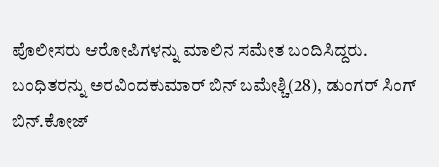ಪೊಲೀಸರು ಆರೋಪಿಗಳನ್ನು ಮಾಲಿನ ಸಮೇತ ಬಂದಿಸಿದ್ದರು.
ಬಂಧಿತರನ್ನು ಅರವಿಂದಕುಮಾರ್ ಬಿನ್ ಬಮೇಶ್ಚಿ(28), ಡುಂಗರ್ ಸಿಂಗ್ ಬಿನ್.ಕೋಜ್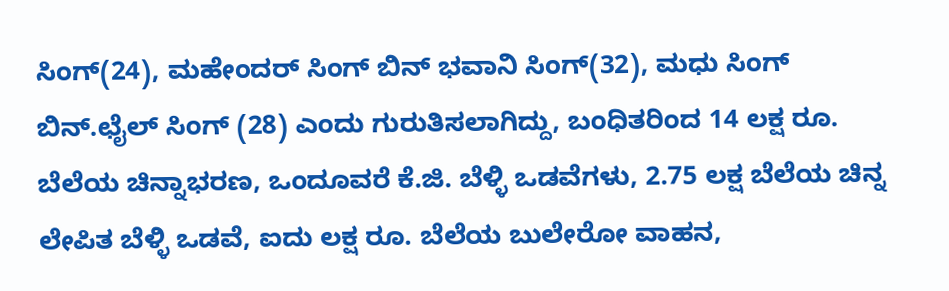ಸಿಂಗ್(24), ಮಹೇಂದರ್ ಸಿಂಗ್ ಬಿನ್ ಭವಾನಿ ಸಿಂಗ್(32), ಮಧು ಸಿಂಗ್ ಬಿನ್.ಛೈಲ್ ಸಿಂಗ್ (28) ಎಂದು ಗುರುತಿಸಲಾಗಿದ್ದು, ಬಂಧಿತರಿಂದ 14 ಲಕ್ಷ ರೂ. ಬೆಲೆಯ ಚಿನ್ನಾಭರಣ, ಒಂದೂವರೆ ಕೆ.ಜಿ. ಬೆಳ್ಳಿ ಒಡವೆಗಳು, 2.75 ಲಕ್ಷ ಬೆಲೆಯ ಚಿನ್ನ ಲೇಪಿತ ಬೆಳ್ಳಿ ಒಡವೆ, ಐದು ಲಕ್ಷ ರೂ. ಬೆಲೆಯ ಬುಲೇರೋ ವಾಹನ,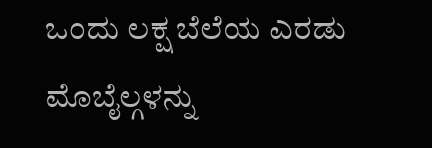ಒಂದು ಲಕ್ಷ ಬೆಲೆಯ ಎರಡು ಮೊಬೈಲ್ಗಳನ್ನು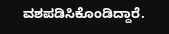ವಶಪಡಿಸಿಕೊಂಡಿದ್ದಾರೆ.